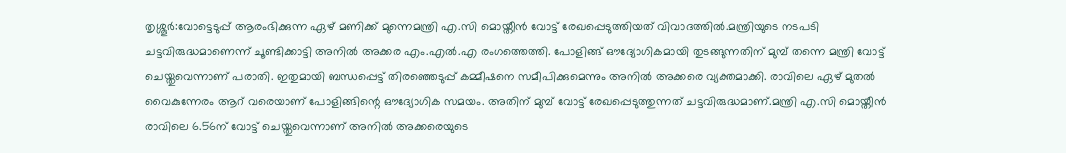തൃശ്ശൂർ:വോട്ടെടുപ്പ് ആരംഭിക്കുന്ന ഏഴ് മണിക്ക് മുന്നെമന്ത്രി എ.സി മൊയ്തീൻ വോട്ട് രേഖപ്പെടുത്തിയത് വിവാദത്തിൽ.മന്ത്രിയുടെ നടപടി ചട്ടവിരുദ്ധമാണെന്ന് ചൂണ്ടിക്കാട്ടി അനിൽ അക്കര എം.എൽ.എ രംഗത്തെത്തി. പോളിങ്ങ് ഔദ്യോഗികമായി തുടങ്ങുന്നതിന് മുമ്പ് തന്നെ മന്ത്രി വോട്ട് ചെയ്തുവെന്നാണ് പരാതി. ഇതുമായി ബന്ധപ്പെട്ട് തിരഞ്ഞെടുപ്പ് കമ്മീഷനെ സമീപിക്കുമെന്നും അനിൽ അക്കരെ വ്യക്തമാക്കി. രാവിലെ ഏഴ് മുതൽ വൈകുന്നേരം ആറ് വരെയാണ് പോളിങ്ങിന്റെ ഔദ്യോഗിക സമയം. അതിന് മുമ്പ് വോട്ട് രേഖപ്പെടുത്തുന്നത് ചട്ടവിരുദ്ധമാണ്.മന്ത്രി എ.സി മൊയ്തീൻ രാവിലെ 6.56ന് വോട്ട് ചെയ്തുവെന്നാണ് അനിൽ അക്കരെയുടെ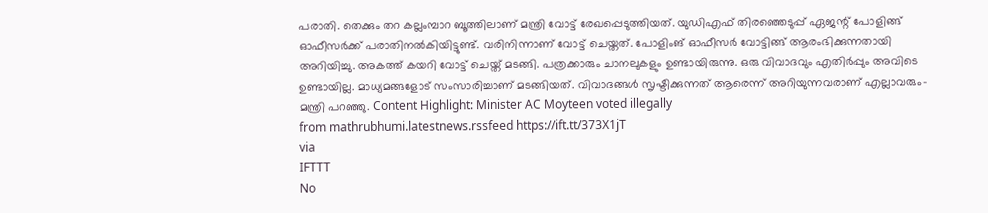പരാതി. തെക്കും തറ കല്ലംമ്പാറ ബൂത്തിലാണ് മന്ത്രി വോട്ട് രേഖപ്പെടുത്തിയത്. യുഡിഎഫ് തിരഞ്ഞെടുപ്പ് ഏജന്റ് പോളിങ്ങ് ഓഫീസർക്ക് പരാതിനൽകിയിട്ടുണ്ട്. വരിനിന്നാണ് വോട്ട് ചെയ്തത്. പോളിംങ് ഓഫീസർ വോട്ടിങ്ങ് ആരംഭിക്കുന്നതായി അറിയിച്ചു. അകത്ത് കയറി വോട്ട് ചെയ്ത് മടങ്ങി. പത്രക്കാരും ചാനലുകളും ഉണ്ടായിരുന്നു. ഒരു വിവാദവും എതിർപ്പും അവിടെ ഉണ്ടായില്ല. മാധ്യമങ്ങളോട് സംസാരിച്ചാണ് മടങ്ങിയത്. വിവാദങ്ങൾ സൃഷ്ടിക്കുന്നത് ആരെന്ന് അറിയുന്നവരാണ് എല്ലാവരും-മന്ത്രി പറഞ്ഞു. Content Highlight: Minister AC Moyteen voted illegally
from mathrubhumi.latestnews.rssfeed https://ift.tt/373X1jT
via
IFTTT
No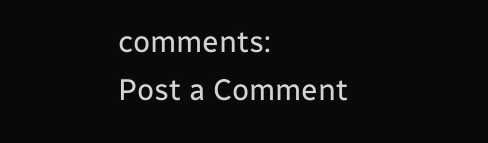comments:
Post a Comment